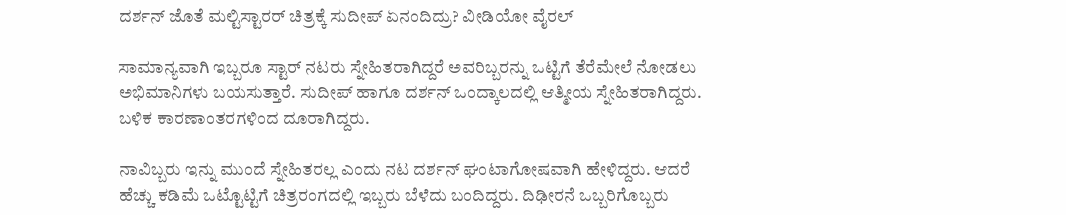ದರ್ಶನ್ ಜೊತೆ ಮಲ್ಟಿಸ್ಟಾರರ್ ಚಿತ್ರಕ್ಕೆ ಸುದೀಪ್ ಏನಂದಿದ್ರು? ವೀಡಿಯೋ ವೈರಲ್

ಸಾಮಾನ್ಯವಾಗಿ ಇಬ್ಬರೂ ಸ್ಟಾರ್ ನಟರು ಸ್ನೇಹಿತರಾಗಿದ್ದರೆ ಅವರಿಬ್ಬರನ್ನು ಒಟ್ಟಿಗೆ ತೆರೆಮೇಲೆ ನೋಡಲು ಅಭಿಮಾನಿಗಳು ಬಯಸುತ್ತಾರೆ. ಸುದೀಪ್ ಹಾಗೂ ದರ್ಶನ್ ಒಂದ್ಕಾಲದಲ್ಲಿ ಆತ್ಮೀಯ ಸ್ನೇಹಿತರಾಗಿದ್ದರು. ಬಳಿಕ ಕಾರಣಾಂತರಗಳಿಂದ ದೂರಾಗಿದ್ದರು.

ನಾವಿಬ್ಬರು ಇನ್ನು ಮುಂದೆ ಸ್ನೇಹಿತರಲ್ಲ ಎಂದು ನಟ ದರ್ಶನ್ ಘಂಟಾಗೋಷವಾಗಿ ಹೇಳಿದ್ದರು. ಆದರೆ ಹೆಚ್ಚು ಕಡಿಮೆ ಒಟ್ಟೊಟ್ಟಿಗೆ ಚಿತ್ರರಂಗದಲ್ಲಿ ಇಬ್ಬರು ಬೆಳೆದು ಬಂದಿದ್ದರು. ದಿಢೀರನೆ ಒಬ್ಬರಿಗೊಬ್ಬರು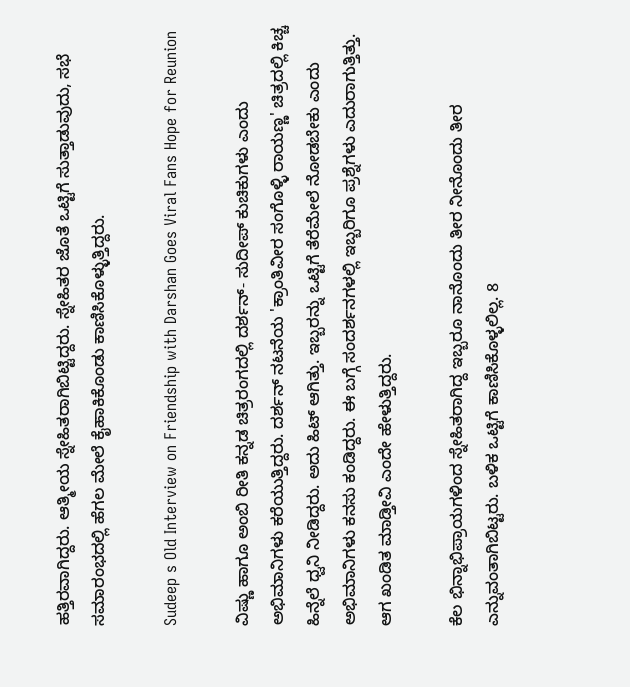ಹತ್ತಿರವಾಗಿದ್ದರು. ಆತ್ಮೀಯ ಸ್ನೇಹಿತರಾಗಿಬಿಟ್ಟಿದ್ದರು. ಸ್ನೇಹಿತರ ಜೊತೆ ಒಟ್ಟಿಗೆ ಸುತ್ತಾಡುವುದು, ಸಭೆ ಸಮಾರಂಭದಲ್ಲಿ ಹೆಗಲ ಮೇಲೆ ಕೈಹಾಕಿಕೊಂಡು ಕಾಣಿಸಿಕೊಳ್ಳುತ್ತಿದ್ದರು.

Sudeep s Old Interview on Friendship with Darshan Goes Viral Fans Hope for Reunion

ವಿಷ್ಣು ಹಾಗೂ ಅಂಬಿ ರೀತಿ ಕನ್ನಡ ಚಿತ್ರರಂಗದಲ್ಲಿ ದರ್ಶನ್- ಸುದೀಪ್ ಕುಚಿಕುಗಳು ಎಂದು ಅಭಿಮಾನಿಗಳು ಕರೆಯುತ್ತಿದ್ದರು. ದರ್ಶನ್ ನಟನೆಯ 'ಕ್ರಾಂತಿವೀರ ಸಂಗೊಳ್ಳಿ ರಾಯಣ್ಣ' ಚಿತ್ರದಲ್ಲಿ ಕಿಚ್ಚ ಹಿನ್ನೆಲೆ ಧ್ವನಿ ನೀಡಿದ್ದರು. ಅದು ಹಿಟ್ ಆಗಿತ್ತು. ಇಬ್ಬರನ್ನು ಒಟ್ಟಿಗೆ ತೆರೆಮೇಲೆ ನೋಡಬೇಕು ಎಂದು ಅಭಿಮಾನಿಗಳು ಕನಸು ಕಂಡಿದ್ದರು. ಈ ಬಗ್ಗೆ ಸಂದರ್ಶನಗಳಲ್ಲಿ ಇಬ್ಬರಿಗೂ ಪ್ರಶ್ನೆಗಳು ಎದುರಾಗುತ್ತಿತ್ತು. ಆಗ ಖಂಡಿತ ಮಾಡ್ತೀವಿ ಎಂದೇ ಹೇಳುತ್ತಿದ್ದರು.

ಕೆಲ ಭಿನ್ನಾಭಿಪ್ರಾಯಗಳಿಂದ ಸ್ನೇಹಿತರಾಗಿದ್ದ ಇಬ್ಬರೂ ನಾನೊಂದು ತೀರ ನೀನೊಂದು ತೀರ ಎನ್ನುವಂತಾಗಿಬಿಟ್ಟರು. ಬಳಿಕ ಒಟ್ಟಿಗೆ ಕಾಣಿಸಿಕೊಳ್ಳಲಿಲ್ಲ. 8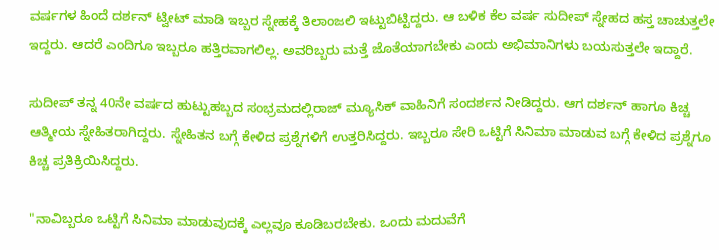ವರ್ಷಗಳ ಹಿಂದೆ ದರ್ಶನ್ ಟ್ವೀಟ್ ಮಾಡಿ ಇಬ್ಬರ ಸ್ನೇಹಕ್ಕೆ ತಿಲಾಂಜಲಿ ಇಟ್ಟುಬಿಟ್ಟಿದ್ದರು. ಆ ಬಳಿಕ ಕೆಲ ವರ್ಷ ಸುದೀಪ್ ಸ್ನೇಹದ ಹಸ್ತ ಚಾಚುತ್ತಲೇ ಇದ್ದರು. ಆದರೆ ಎಂದಿಗೂ ಇಬ್ಬರೂ ಹತ್ತಿರವಾಗಲಿಲ್ಲ. ಅವರಿಬ್ಬರು ಮತ್ತೆ ಜೊತೆಯಾಗಬೇಕು ಎಂದು ಅಭಿಮಾನಿಗಳು ಬಯಸುತ್ತಲೇ ಇದ್ದಾರೆ.

ಸುದೀಪ್ ತನ್ನ 40ನೇ ವರ್ಷದ ಹುಟ್ಟುಹಬ್ಬದ ಸಂಭ್ರಮದಲ್ಲಿರಾಜ್ ಮ್ಯೂಸಿಕ್ ವಾಹಿನಿಗೆ ಸಂದರ್ಶನ ನೀಡಿದ್ದರು. ಆಗ ದರ್ಶನ್ ಹಾಗೂ ಕಿಚ್ಚ ಆತ್ಮೀಯ ಸ್ನೇಹಿತರಾಗಿದ್ದರು. ಸ್ನೇಹಿತನ ಬಗ್ಗೆ ಕೇಳಿದ ಪ್ರಶ್ನೆಗಳಿಗೆ ಉತ್ತರಿಸಿದ್ದರು. ಇಬ್ಬರೂ ಸೇರಿ ಒಟ್ಟಿಗೆ ಸಿನಿಮಾ ಮಾಡುವ ಬಗ್ಗೆ ಕೇಳಿದ ಪ್ರಶ್ನೆಗೂ ಕಿಚ್ಚ ಪ್ರತಿಕ್ರಿಯಿಸಿದ್ದರು.

"ನಾವಿಬ್ಬರೂ ಒಟ್ಟಿಗೆ ಸಿನಿಮಾ ಮಾಡುವುದಕ್ಕೆ ಎಲ್ಲವೂ ಕೂಡಿಬರಬೇಕು. ಒಂದು ಮದುವೆಗೆ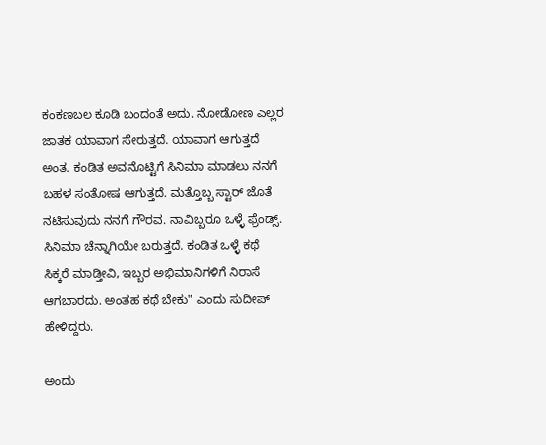ಕಂಕಣಬಲ ಕೂಡಿ ಬಂದಂತೆ ಅದು. ನೋಡೋಣ ಎಲ್ಲರ ಜಾತಕ ಯಾವಾಗ ಸೇರುತ್ತದೆ. ಯಾವಾಗ ಆಗುತ್ತದೆ ಅಂತ. ಕಂಡಿತ ಅವನೊಟ್ಟಿಗೆ ಸಿನಿಮಾ ಮಾಡಲು ನನಗೆ ಬಹಳ ಸಂತೋಷ ಆಗುತ್ತದೆ. ಮತ್ತೊಬ್ಬ ಸ್ಟಾರ್ ಜೊತೆ ನಟಿಸುವುದು ನನಗೆ ಗೌರವ. ನಾವಿಬ್ಬರೂ ಒಳ್ಳೆ ಫ್ರೆಂಡ್ಸ್. ಸಿನಿಮಾ ಚೆನ್ನಾಗಿಯೇ ಬರುತ್ತದೆ. ಕಂಡಿತ ಒಳ್ಳೆ ಕಥೆ ಸಿಕ್ಕರೆ ಮಾಡ್ತೀವಿ, ಇಬ್ಬರ ಅಭಿಮಾನಿಗಳಿಗೆ ನಿರಾಸೆ ಆಗಬಾರದು. ಅಂತಹ ಕಥೆ ಬೇಕು" ಎಂದು ಸುದೀಪ್ ಹೇಳಿದ್ದರು.

ಅಂದು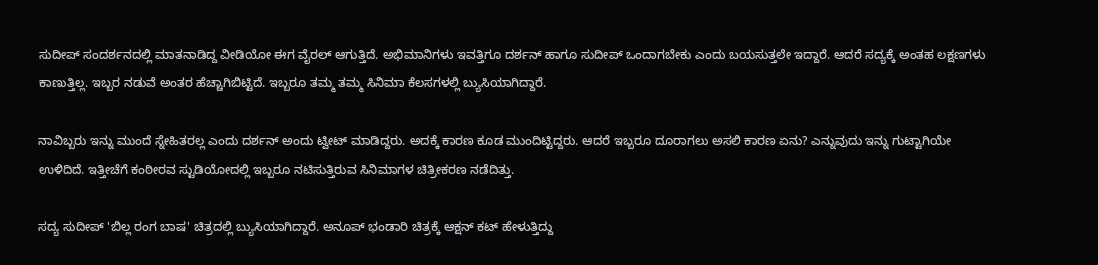ಸುದೀಪ್ ಸಂದರ್ಶನದಲ್ಲಿ ಮಾತನಾಡಿದ್ದ ವೀಡಿಯೋ ಈಗ ವೈರಲ್ ಆಗುತ್ತಿದೆ. ಅಭಿಮಾನಿಗಳು ಇವತ್ತಿಗೂ ದರ್ಶನ್ ಹಾಗೂ ಸುದೀಪ್ ಒಂದಾಗಬೇಕು ಎಂದು ಬಯಸುತ್ತಲೇ ಇದ್ದಾರೆ. ಆದರೆ ಸದ್ಯಕ್ಕೆ ಅಂತಹ ಲಕ್ಷಣಗಳು ಕಾಣುತ್ತಿಲ್ಲ. ಇಬ್ಬರ ನಡುವೆ ಅಂತರ ಹೆಚ್ಚಾಗಿಬಿಟ್ಟಿದೆ. ಇಬ್ಬರೂ ತಮ್ಮ ತಮ್ಮ ಸಿನಿಮಾ ಕೆಲಸಗಳಲ್ಲಿ ಬ್ಯುಸಿಯಾಗಿದ್ದಾರೆ.

ನಾವಿಬ್ಬರು ಇನ್ನು ಮುಂದೆ ಸ್ನೇಹಿತರಲ್ಲ ಎಂದು ದರ್ಶನ್ ಅಂದು ಟ್ವೀಟ್ ಮಾಡಿದ್ದರು. ಅದಕ್ಕೆ ಕಾರಣ ಕೂಡ ಮುಂದಿಟ್ಟಿದ್ದರು. ಆದರೆ ಇಬ್ಬರೂ ದೂರಾಗಲು ಅಸಲಿ ಕಾರಣ ಏನು? ಎನ್ನುವುದು ಇನ್ನು ಗುಟ್ಟಾಗಿಯೇ ಉಳಿದಿದೆ. ಇತ್ತೀಚೆಗೆ ಕಂಠೀರವ ಸ್ಟುಡಿಯೋದಲ್ಲಿ ಇಬ್ಬರೂ ನಟಿಸುತ್ತಿರುವ ಸಿನಿಮಾಗಳ ಚಿತ್ರೀಕರಣ ನಡೆದಿತ್ತು.

ಸದ್ಯ ಸುದೀಪ್ 'ಬಿಲ್ಲ ರಂಗ ಬಾಷ' ಚಿತ್ರದಲ್ಲಿ ಬ್ಯುಸಿಯಾಗಿದ್ದಾರೆ. ಅನೂಪ್ ಭಂಡಾರಿ ಚಿತ್ರಕ್ಕೆ ಆಕ್ಷನ್ ಕಟ್ ಹೇಳುತ್ತಿದ್ದು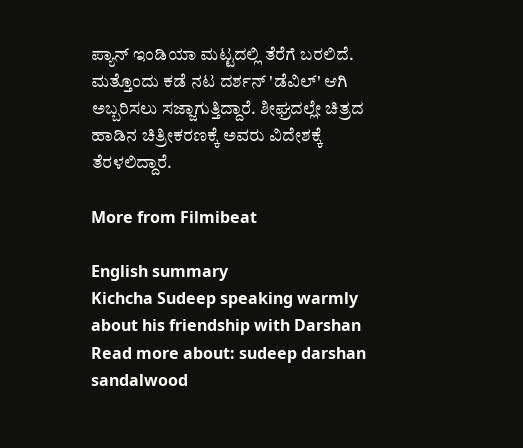ಪ್ಯಾನ್ ಇಂಡಿಯಾ ಮಟ್ಟದಲ್ಲಿ ತೆರೆಗೆ ಬರಲಿದೆ. ಮತ್ತೊಂದು ಕಡೆ ನಟ ದರ್ಶನ್ 'ಡೆವಿಲ್' ಆಗಿ ಅಬ್ಬರಿಸಲು ಸಜ್ಜಾಗುತ್ತಿದ್ದಾರೆ. ಶೀಘ್ರದಲ್ಲೇ ಚಿತ್ರದ ಹಾಡಿನ ಚಿತ್ರೀಕರಣಕ್ಕೆ ಅವರು ವಿದೇಶಕ್ಕೆ ತೆರಳಲಿದ್ದಾರೆ.

More from Filmibeat

English summary
Kichcha Sudeep speaking warmly about his friendship with Darshan
Read more about: sudeep darshan sandalwood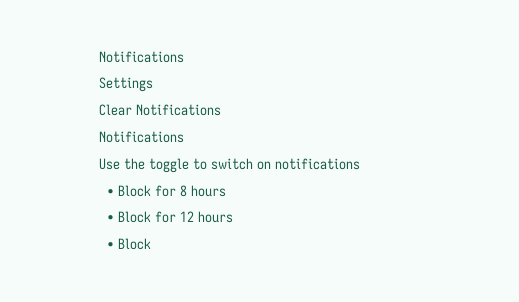Notifications
Settings
Clear Notifications
Notifications
Use the toggle to switch on notifications
  • Block for 8 hours
  • Block for 12 hours
  • Block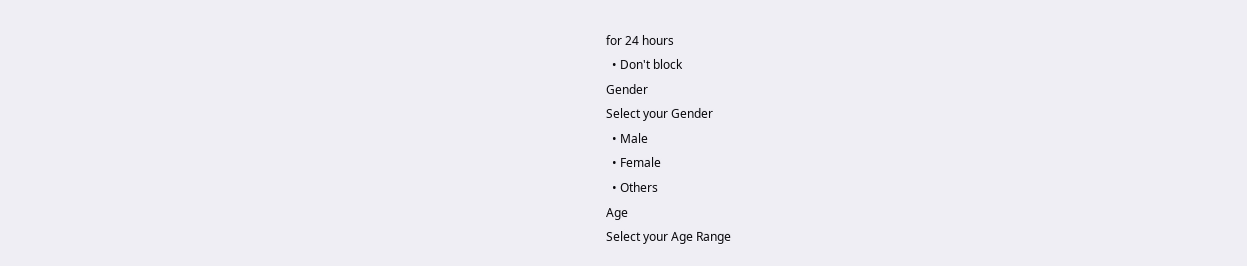for 24 hours
  • Don't block
Gender
Select your Gender
  • Male
  • Female
  • Others
Age
Select your Age Range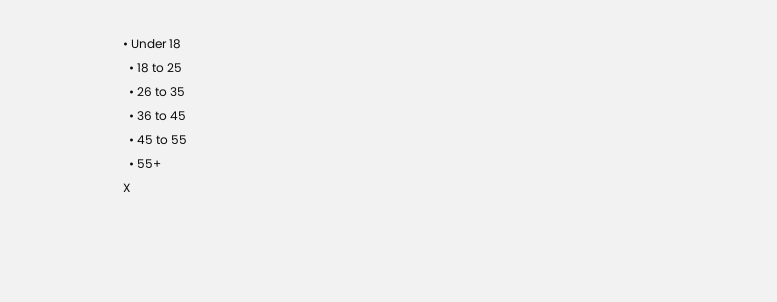• Under 18
  • 18 to 25
  • 26 to 35
  • 36 to 45
  • 45 to 55
  • 55+
X